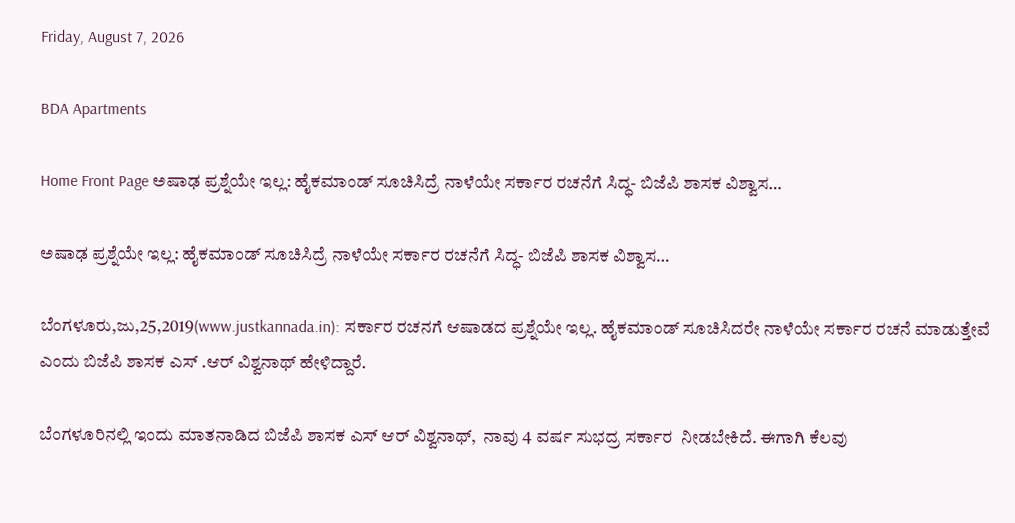Friday, August 7, 2026

BDA Apartments

Home Front Page ಅಷಾಢ ಪ್ರಶ್ನೆಯೇ ಇಲ್ಲ: ಹೈಕಮಾಂಡ್ ಸೂಚಿಸಿದ್ರೆ ನಾಳೆಯೇ ಸರ್ಕಾರ ರಚನೆಗೆ ಸಿದ್ಧ- ಬಿಜೆಪಿ ಶಾಸಕ ವಿಶ್ವಾಸ…

ಅಷಾಢ ಪ್ರಶ್ನೆಯೇ ಇಲ್ಲ: ಹೈಕಮಾಂಡ್ ಸೂಚಿಸಿದ್ರೆ ನಾಳೆಯೇ ಸರ್ಕಾರ ರಚನೆಗೆ ಸಿದ್ಧ- ಬಿಜೆಪಿ ಶಾಸಕ ವಿಶ್ವಾಸ…

ಬೆಂಗಳೂರು,ಜು,25,2019(www.justkannada.in): ಸರ್ಕಾರ ರಚನಗೆ ಆಷಾಡದ ಪ್ರಶ್ನೆಯೇ ಇಲ್ಲ. ಹೈಕಮಾಂಡ್ ಸೂಚಿಸಿದರೇ ನಾಳೆಯೇ ಸರ್ಕಾರ ರಚನೆ ಮಾಡುತ್ತೇವೆ ಎಂದು ಬಿಜೆಪಿ ಶಾಸಕ ಎಸ್ .ಆರ್ ವಿಶ್ವನಾಥ್ ಹೇಳಿದ್ದಾರೆ.

ಬೆಂಗಳೂರಿನಲ್ಲಿ ಇಂದು ಮಾತನಾಡಿದ ಬಿಜೆಪಿ ಶಾಸಕ ಎಸ್ ಆರ್ ವಿಶ್ವನಾಥ್,  ನಾವು 4 ವರ್ಷ ಸುಭದ್ರ ಸರ್ಕಾರ  ನೀಡಬೇಕಿದೆ. ಈಗಾಗಿ ಕೆಲವು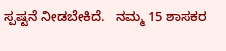ಸ್ಪಷ್ಟನೆ ನೀಡಬೇಕಿದೆ.   ನಮ್ಮ 15 ಶಾಸಕರ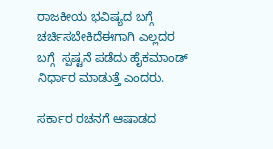ರಾಜಕೀಯ ಭವಿಷ್ಯದ ಬಗ್ಗೆ  ಚರ್ಚಿಸಬೇಕಿದೆಈಗಾಗಿ ಎಲ್ಲದರ ಬಗ್ಗೆ  ಸ್ಪಷ್ಟನೆ ಪಡೆದು ಹೈಕಮಾಂಡ್ ನಿರ್ಧಾರ ಮಾಡುತ್ತೆ ಎಂದರು.

ಸರ್ಕಾರ ರಚನಗೆ ಆಷಾಡದ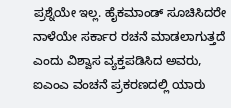ಪ್ರಶ್ನೆಯೇ ಇಲ್ಲ. ಹೈಕಮಾಂಡ್ ಸೂಚಿಸಿದರೇ ನಾಳೆಯೇ ಸರ್ಕಾರ ರಚನೆ ಮಾಡಲಾಗುತ್ತದೆ ಎಂದು ವಿಶ್ವಾಸ ವ್ಯಕ್ತಪಡಿಸಿದ ಅವರು,  ಐಎಂಎ ವಂಚನೆ ಪ್ರಕರಣದಲ್ಲಿ ಯಾರು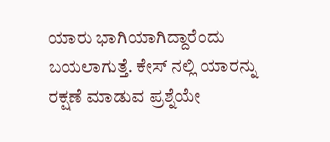ಯಾರು ಭಾಗಿಯಾಗಿದ್ದಾರೆಂದು ಬಯಲಾಗುತ್ತೆ. ಕೇಸ್ ನಲ್ಲಿ ಯಾರನ್ನು ರಕ್ಷಣೆ ಮಾಡುವ ಪ್ರಶ್ನೆಯೇ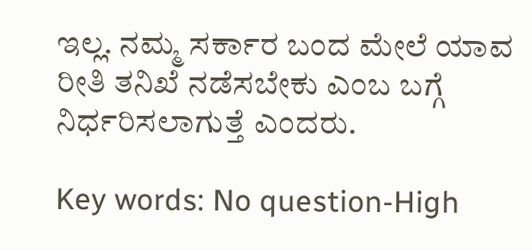ಇಲ್ಲ. ನಮ್ಮ ಸರ್ಕಾರ ಬಂದ ಮೇಲೆ ಯಾವ ರೀತಿ ತನಿಖೆ ನಡೆಸಬೇಕು ಎಂಬ ಬಗ್ಗೆ ನಿರ್ಧರಿಸಲಾಗುತ್ತೆ ಎಂದರು.

Key words: No question-High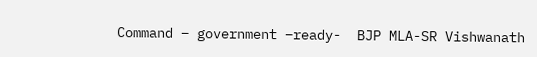Command – government –ready-  BJP MLA-SR Vishwanath